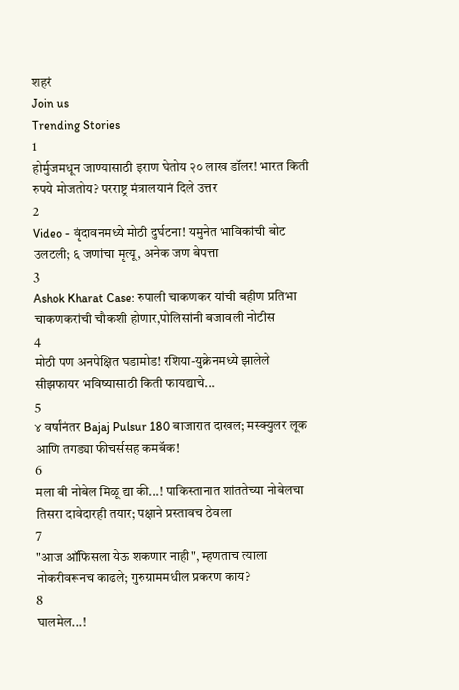शहरं
Join us
Trending Stories
1
होर्मुजमधून जाण्यासाठी इराण घेतोय २० लाख डॉलर! भारत किती रुपये मोजतोय? परराष्ट्र मंत्रालयानं दिले उत्तर
2
Video - वृंदावनमध्ये मोठी दुर्घटना! यमुनेत भाविकांची बोट उलटली; ६ जणांचा मृत्यू, अनेक जण बेपत्ता
3
Ashok Kharat Case: रुपाली चाकणकर यांची बहीण प्रतिभा चाकणकरांची चौकशी होणार,पोलिसांनी बजावली नोटीस
4
मोठी पण अनपेक्षित घडामोड! रशिया-युक्रेनमध्ये झालेले सीझफायर भविष्यासाठी किती फायद्याचे...
5
४ वर्षांनंतर Bajaj Pulsur 180 बाजारात दाखल; मस्क्युलर लूक आणि तगड्या फीचर्ससह कमबॅक!
6
मला बी नोबेल मिळू द्या की...! पाकिस्तानात शांततेच्या नोबेलचा तिसरा दावेदारही तयार; पक्षाने प्रस्तावच ठेवला
7
"आज ऑफिसला येऊ शकणार नाही", म्हणताच त्याला नोकरीवरूनच काढले; गुरुग्राममधील प्रकरण काय?
8
घालमेल...!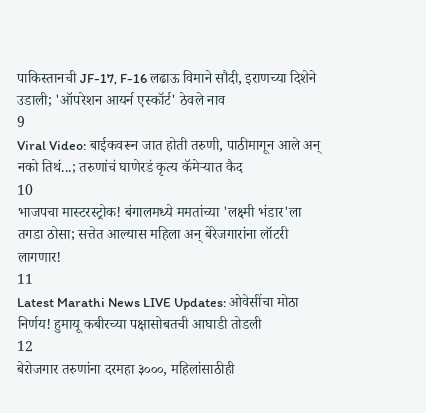पाकिस्तानची JF-17, F-16 लढाऊ विमाने सौदी, इराणच्या दिशेने उडाली; 'ऑपरेशन आयर्न एस्कॉर्ट' ठेवले नाव
9
Viral Video: बाईकवरून जात होती तरुणी, पाठीमागून आले अन् नको तिथं...; तरुणांचं घाणेरडं कृत्य कॅमेऱ्यात कैद
10
भाजपचा मास्टरस्ट्रोक! बंगालमध्ये ममतांच्या 'लक्ष्मी भंडार'ला तगडा ठोसा; सत्तेत आल्यास महिला अन् बेरेजगारांना लॉटरी लागणार!
11
Latest Marathi News LIVE Updates: ओवेसींचा मोठा निर्णय! हुमायू कबीरच्या पक्षासोबतची आघाडी तोडली
12
बेरोजगार तरुणांना दरमहा ३०००, महिलांसाठीही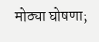मोठ्या घोषणा;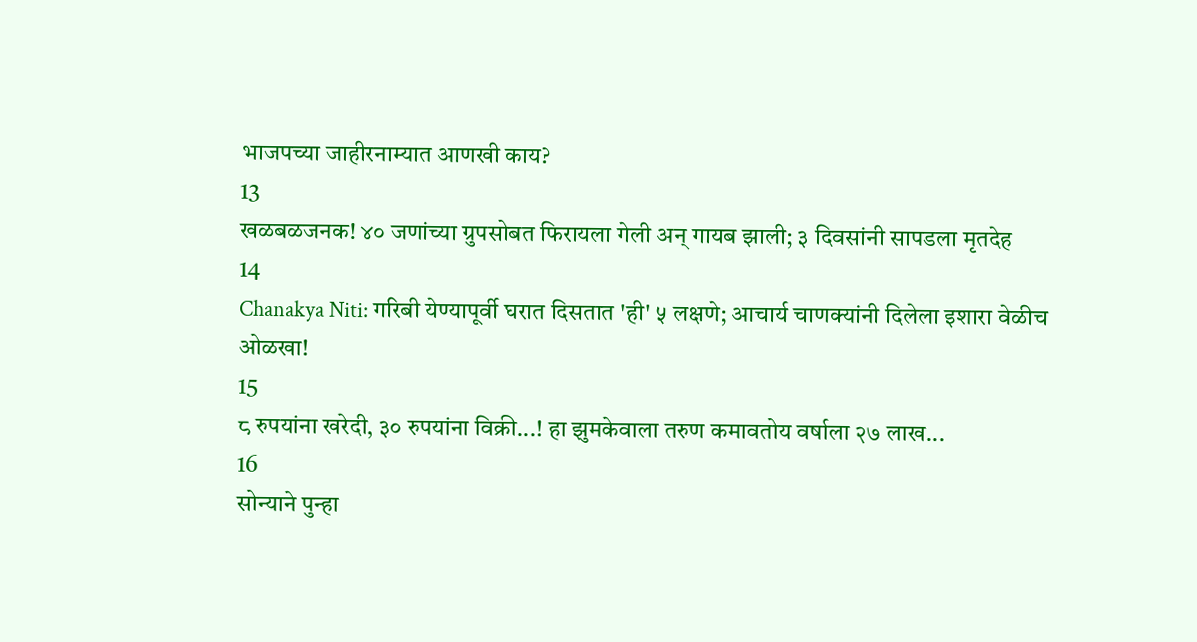भाजपच्या जाहीरनाम्यात आणखी काय?
13
खळबळजनक! ४० जणांच्या ग्रुपसोबत फिरायला गेली अन् गायब झाली; ३ दिवसांनी सापडला मृतदेह
14
Chanakya Niti: गरिबी येण्यापूर्वी घरात दिसतात 'ही' ५ लक्षणे; आचार्य चाणक्यांनी दिलेला इशारा वेळीच ओळखा!
15
८ रुपयांना खरेदी, ३० रुपयांना विक्री...! हा झुमकेवाला तरुण कमावतोय वर्षाला २७ लाख...
16
सोन्याने पुन्हा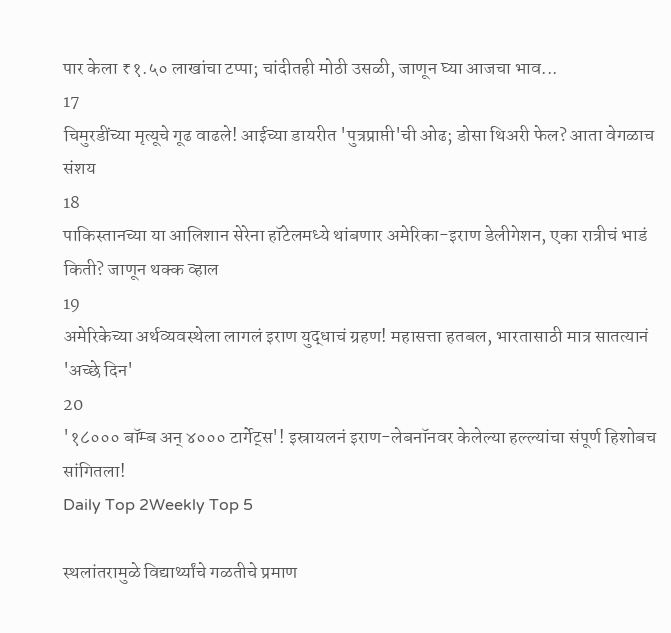पार केला ₹१.५० लाखांचा टप्पा; चांदीतही मोठी उसळी, जाणून घ्या आजचा भाव...
17
चिमुरडींच्या मृत्यूचे गूढ वाढले! आईच्या डायरीत 'पुत्रप्राप्ती'ची ओढ; डोसा थिअरी फेल? आता वेगळाच संशय
18
पाकिस्तानच्या या आलिशान सेरेना हॉटेलमध्ये थांबणार अमेरिका-इराण डेलीगेशन, एका रात्रीचं भाडं किती? जाणून थक्क व्हाल
19
अमेरिकेच्या अर्थव्यवस्थेला लागलं इराण युद्धाचं ग्रहण! महासत्ता हतबल, भारतासाठी मात्र सातत्यानं 'अच्छे दिन'
20
'१८००० बॉम्ब अन् ४००० टार्गेट्स'! इस्रायलनं इराण-लेबनॉनवर केलेल्या हल्ल्यांचा संपूर्ण हिशोबच सांगितला!
Daily Top 2Weekly Top 5

स्थलांतरामुळे विद्यार्थ्यांचे गळतीचे प्रमाण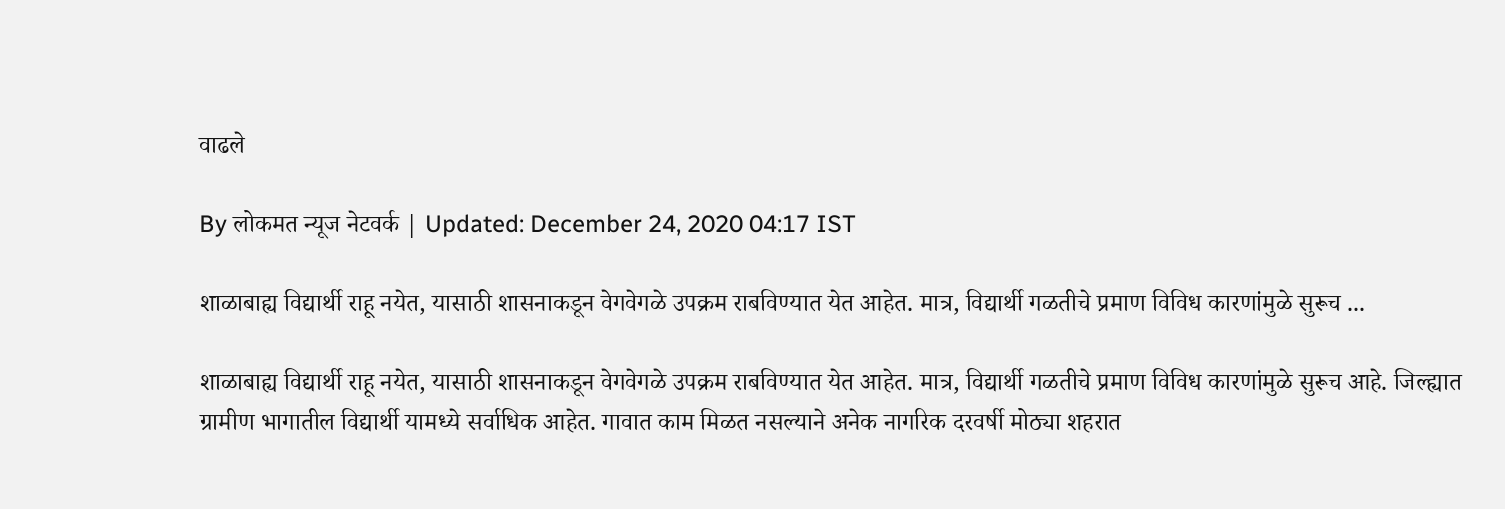वाढले

By लोकमत न्यूज नेटवर्क | Updated: December 24, 2020 04:17 IST

शाळाबाह्य विद्यार्थी राहू नयेत, यासाठी शासनाकडून वेगवेगळे उपक्रम राबविण्यात येत आहेत. मात्र, विद्यार्थी गळतीचे प्रमाण विविध कारणांमुळे सुरूच ...

शाळाबाह्य विद्यार्थी राहू नयेत, यासाठी शासनाकडून वेगवेगळे उपक्रम राबविण्यात येत आहेत. मात्र, विद्यार्थी गळतीचे प्रमाण विविध कारणांमुळे सुरूच आहे. जिल्ह्यात ग्रामीण भागातील विद्यार्थी यामध्ये सर्वाधिक आहेत. गावात काम मिळत नसल्याने अनेक नागरिक दरवर्षी मोठ्या शहरात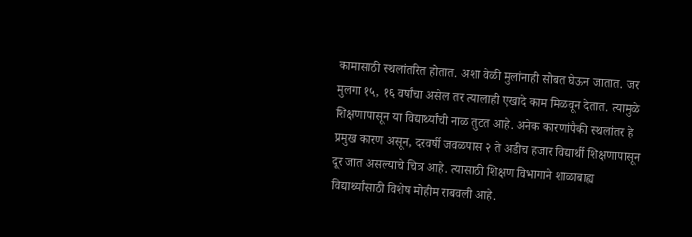कामासाठी स्थलांतरित होतात. अशा वेळी मुलांनाही सोबत घेऊन जातात. जर मुलगा १५, १६ वर्षांचा असेल तर त्यालाही एखादे काम मिळवून देतात. त्यामुळे शिक्षणापासून या विद्यार्थ्यांची नाळ तुटत आहे. अनेक कारणांपैकी स्थलांतर हे प्रमुख कारण असून, दरवर्षी जवळपास २ ते अडीच हजार विद्यार्थी शिक्षणापासून दूर जात असल्याचे चित्र आहे. त्यासाठी शिक्षण विभागाने शाळाबाह्य विद्यार्थ्यांसाठी विशेष मोहीम राबवली आहे.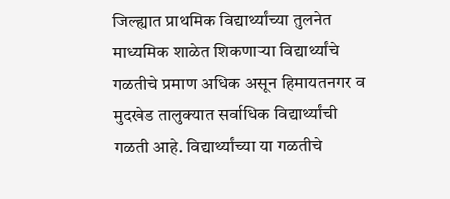जिल्ह्यात प्राथमिक विद्यार्थ्यांच्या तुलनेत माध्यमिक शाळेत शिकणाऱ्या विद्यार्थ्यांचे गळतीचे प्रमाण अधिक असून हिमायतनगर व मुदखेड तालुक्यात सर्वाधिक विद्यार्थ्यांची गळती आहे. विद्यार्थ्यांच्या या गळतीचे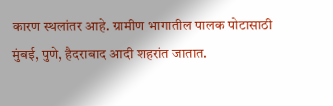कारण स्थलांतर आहे. ग्रामीण भागातील पालक पोटासाठी मुंबई, पुणे, हैदराबाद आदी शहरांत जातात.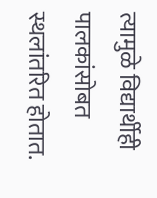त्यामुळे विद्यार्थीही पालकांसोबत स्थलांतरित होतात.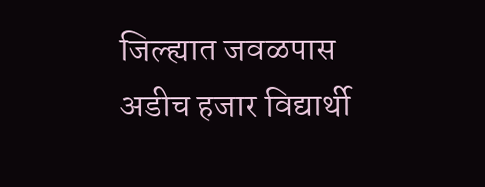जिल्ह्यात जवळपास अडीच हजार विद्यार्थी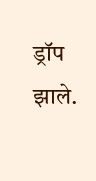ड्रॉप झाले.